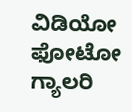ವಿಡಿಯೋ ಫೋಟೋ ಗ್ಯಾಲರಿ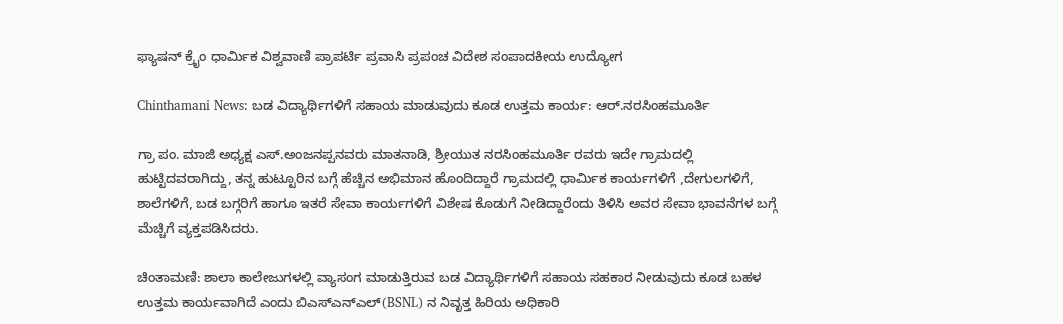ಫ್ಯಾಷನ್ ಕ್ರೈಂ ಧಾರ್ಮಿಕ ವಿಶ್ವವಾಣಿ ಪ್ರಾಪರ್ಟಿ ಪ್ರವಾಸಿ ಪ್ರಪಂಚ ವಿದೇಶ ಸಂಪಾದಕೀಯ ಉದ್ಯೋಗ

Chinthamani News: ಬಡ ವಿದ್ಯಾರ್ಥಿಗಳಿಗೆ ಸಹಾಯ ಮಾಡುವುದು ಕೂಡ ಉತ್ತಮ ಕಾರ್ಯ: ಆರ್.ನರಸಿಂಹಮೂರ್ತಿ

ಗ್ರಾ ಪಂ. ಮಾಜಿ ಅಧ್ಯಕ್ಷ ಎಸ್.ಅಂಜನಪ್ಪನವರು ಮಾತನಾಡಿ, ಶ್ರೀಯುತ ನರಸಿಂಹಮೂರ್ತಿ ರವರು ಇದೇ ಗ್ರಾಮದಲ್ಲಿ ಹುಟ್ಟಿದವರಾಗಿದ್ದು, ತನ್ನ ಹುಟ್ಟೂರಿನ ಬಗ್ಗೆ ಹೆಚ್ಚಿನ ಅಭಿಮಾನ ಹೊಂದಿದ್ದಾರೆ ಗ್ರಾಮದಲ್ಲಿ ಧಾರ್ಮಿಕ ಕಾರ್ಯಗಳಿಗೆ ,ದೇಗುಲಗಳಿಗೆ, ಶಾಲೆಗಳಿಗೆ, ಬಡ ಬಗ್ಗರಿಗೆ ಹಾಗೂ ಇತರೆ ಸೇವಾ ಕಾರ್ಯಗಳಿಗೆ ವಿಶೇಷ ಕೊಡುಗೆ ನೀಡಿದ್ದಾರೆಂದು ತಿಳಿಸಿ ಅವರ ಸೇವಾ ಭಾವನೆಗಳ ಬಗ್ಗೆ ಮೆಚ್ಚಿಗೆ ವ್ಯಕ್ತಪಡಿಸಿದರು.

ಚಿಂತಾಮಣಿ: ಶಾಲಾ ಕಾಲೇಜುಗಳಲ್ಲಿ ವ್ಯಾಸಂಗ ಮಾಡುತ್ತಿರುವ ಬಡ ವಿದ್ಯಾರ್ಥಿಗಳಿಗೆ ಸಹಾಯ ಸಹಕಾರ ನೀಡುವುದು ಕೂಡ ಬಹಳ ಉತ್ತಮ ಕಾರ್ಯವಾಗಿದೆ ಎಂದು ಬಿಎಸ್ಎನ್ಎಲ್(BSNL) ನ ನಿವೃತ್ತ ಹಿರಿಯ ಅಧಿಕಾರಿ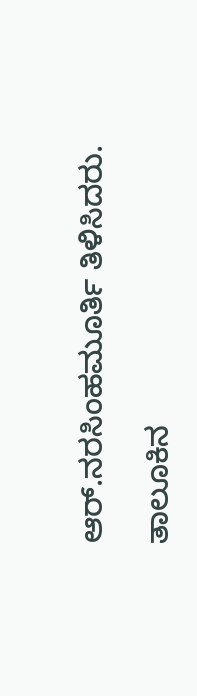ಆರ್.ನರಸಿಂಹಮೂರ್ತಿ ತಿಳಿಸಿದರು.

ತಾಲೂಕಿನ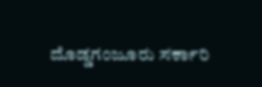ದೊಡ್ಡಗಂಜೂರು ಸರ್ಕಾರಿ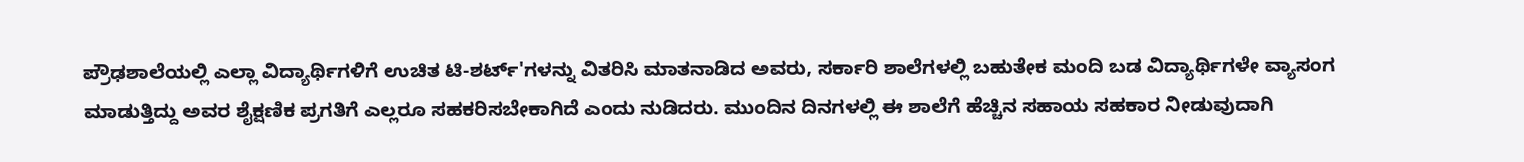ಪ್ರೌಢಶಾಲೆಯಲ್ಲಿ ಎಲ್ಲಾ ವಿದ್ಯಾರ್ಥಿಗಳಿಗೆ ಉಚಿತ ಟಿ-ಶರ್ಟ್'ಗಳನ್ನು ವಿತರಿಸಿ ಮಾತನಾಡಿದ ಅವರು, ಸರ್ಕಾರಿ ಶಾಲೆಗಳಲ್ಲಿ ಬಹುತೇಕ ಮಂದಿ ಬಡ ವಿದ್ಯಾರ್ಥಿಗಳೇ ವ್ಯಾಸಂಗ ಮಾಡುತ್ತಿದ್ದು ಅವರ ಶೈಕ್ಷಣಿಕ ಪ್ರಗತಿಗೆ ಎಲ್ಲರೂ ಸಹಕರಿಸಬೇಕಾಗಿದೆ ಎಂದು ನುಡಿದರು. ಮುಂದಿನ ದಿನಗಳಲ್ಲಿ ಈ ಶಾಲೆಗೆ ಹೆಚ್ಚಿನ ಸಹಾಯ ಸಹಕಾರ ನೀಡುವುದಾಗಿ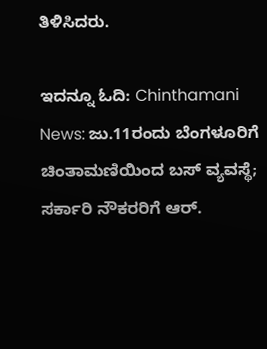ತಿಳಿಸಿದರು.

ಇದನ್ನೂ ಓದಿ: Chinthamani News: ಜು.11ರಂದು ಬೆಂಗಳೂರಿಗೆ ಚಿಂತಾಮಣಿಯಿಂದ ಬಸ್ ವ್ಯವಸ್ಥೆ; ಸರ್ಕಾರಿ ನೌಕರರಿಗೆ ಆರ್.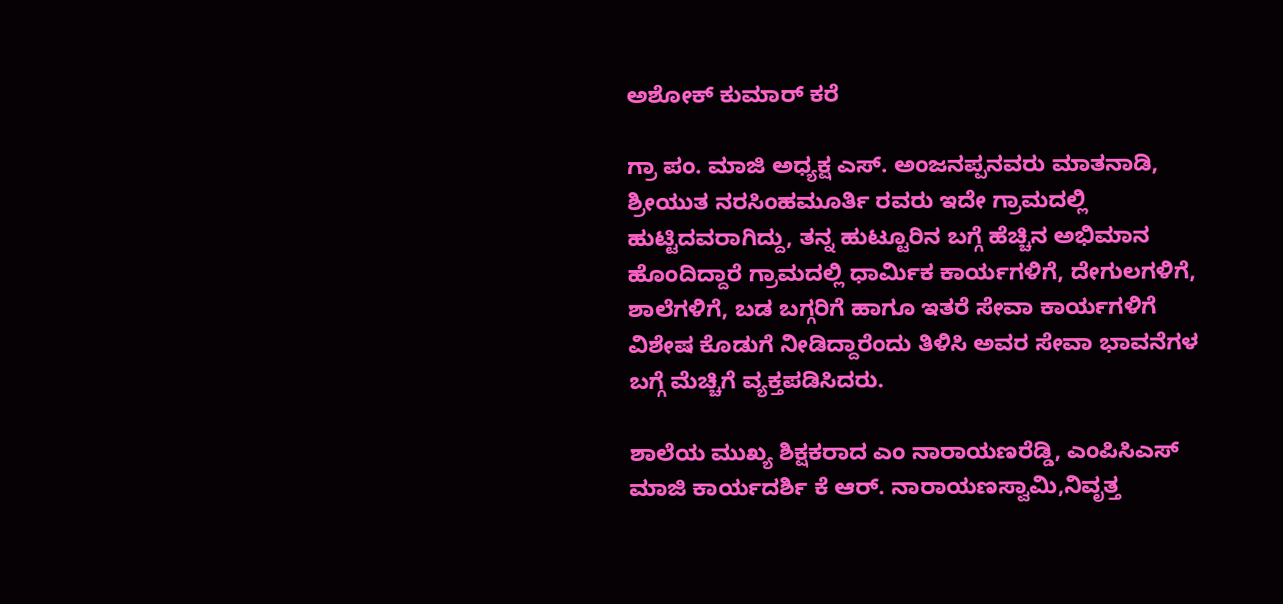ಅಶೋಕ್ ಕುಮಾರ್ ಕರೆ

ಗ್ರಾ ಪಂ. ಮಾಜಿ ಅಧ್ಯಕ್ಷ ಎಸ್. ಅಂಜನಪ್ಪನವರು ಮಾತನಾಡಿ, ಶ್ರೀಯುತ ನರಸಿಂಹಮೂರ್ತಿ ರವರು ಇದೇ ಗ್ರಾಮದಲ್ಲಿ ಹುಟ್ಟಿದವರಾಗಿದ್ದು, ತನ್ನ ಹುಟ್ಟೂರಿನ ಬಗ್ಗೆ ಹೆಚ್ಚಿನ ಅಭಿಮಾನ ಹೊಂದಿದ್ದಾರೆ ಗ್ರಾಮದಲ್ಲಿ ಧಾರ್ಮಿಕ ಕಾರ್ಯಗಳಿಗೆ, ದೇಗುಲಗಳಿಗೆ, ಶಾಲೆಗಳಿಗೆ, ಬಡ ಬಗ್ಗರಿಗೆ ಹಾಗೂ ಇತರೆ ಸೇವಾ ಕಾರ್ಯಗಳಿಗೆ ವಿಶೇಷ ಕೊಡುಗೆ ನೀಡಿದ್ದಾರೆಂದು ತಿಳಿಸಿ ಅವರ ಸೇವಾ ಭಾವನೆಗಳ ಬಗ್ಗೆ ಮೆಚ್ಚಿಗೆ ವ್ಯಕ್ತಪಡಿಸಿದರು.

ಶಾಲೆಯ ಮುಖ್ಯ ಶಿಕ್ಷಕರಾದ ಎಂ ನಾರಾಯಣರೆಡ್ಡಿ, ಎಂಪಿಸಿಎಸ್ ಮಾಜಿ ಕಾರ್ಯದರ್ಶಿ ಕೆ ಆರ್. ನಾರಾಯಣಸ್ವಾಮಿ,ನಿವೃತ್ತ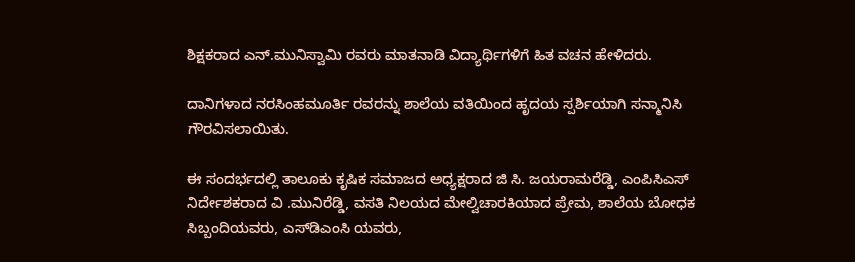ಶಿಕ್ಷಕರಾದ ಎನ್.ಮುನಿಸ್ವಾಮಿ ರವರು ಮಾತನಾಡಿ ವಿದ್ಯಾರ್ಥಿಗಳಿಗೆ ಹಿತ ವಚನ ಹೇಳಿದರು.

ದಾನಿಗಳಾದ ನರಸಿಂಹಮೂರ್ತಿ ರವರನ್ನು ಶಾಲೆಯ ವತಿಯಿಂದ ಹೃದಯ ಸ್ಪರ್ಶಿಯಾಗಿ ಸನ್ಮಾನಿಸಿ ಗೌರವಿಸಲಾಯಿತು.

ಈ ಸಂದರ್ಭದಲ್ಲಿ ತಾಲೂಕು ಕೃಷಿಕ ಸಮಾಜದ ಅಧ್ಯಕ್ಷರಾದ ಜಿ ಸಿ. ಜಯರಾಮರೆಡ್ಡಿ, ಎಂಪಿಸಿಎಸ್ ನಿರ್ದೇಶಕರಾದ ವಿ .ಮುನಿರೆಡ್ಡಿ, ವಸತಿ ನಿಲಯದ ಮೇಲ್ವಿಚಾರಕಿಯಾದ ಪ್ರೇಮ, ಶಾಲೆಯ ಬೋಧಕ ಸಿಬ್ಬಂದಿಯವರು, ಎಸ್‌ಡಿಎಂಸಿ ಯವರು,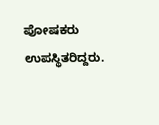ಪೋಷಕರು ಉಪಸ್ಥಿತರಿದ್ದರು.